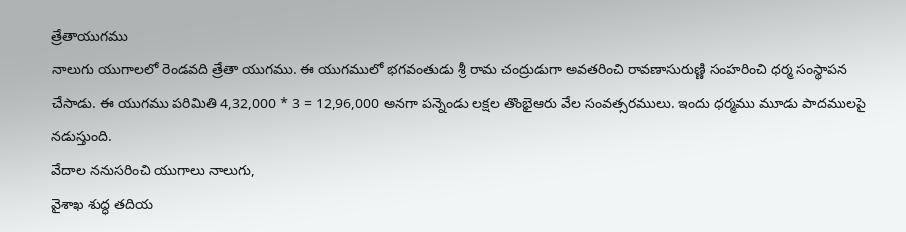త్రేతాయుగము
నాలుగు యుగాలలో రెండవది త్రేతా యుగము. ఈ యుగములో భగవంతుడు శ్రీ రామ చంద్రుడుగా అవతరించి రావణాసురుణ్ణి సంహరించి ధర్మ సంస్థాపన చేసాడు. ఈ యుగము పరిమితి 4,32,000 * 3 = 12,96,000 అనగా పన్నెండు లక్షల తొంభైఆరు వేల సంవత్సరములు. ఇందు ధర్మము మూడు పాదములపై నడుస్తుంది.
వేదాల ననుసరించి యుగాలు నాలుగు,
వైశాఖ శుద్ధ తదియ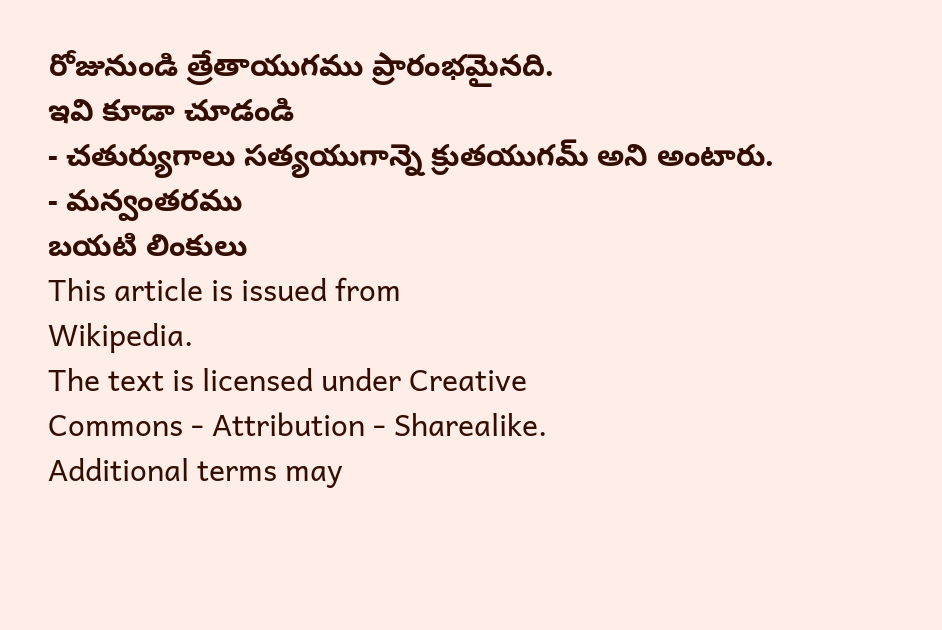రోజునుండి త్రేతాయుగము ప్రారంభమైనది.
ఇవి కూడా చూడండి
- చతుర్యుగాలు సత్యయుగాన్నె క్రుతయుగమ్ అని అంటారు.
- మన్వంతరము
బయటి లింకులు
This article is issued from
Wikipedia.
The text is licensed under Creative
Commons - Attribution - Sharealike.
Additional terms may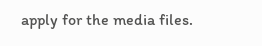apply for the media files.